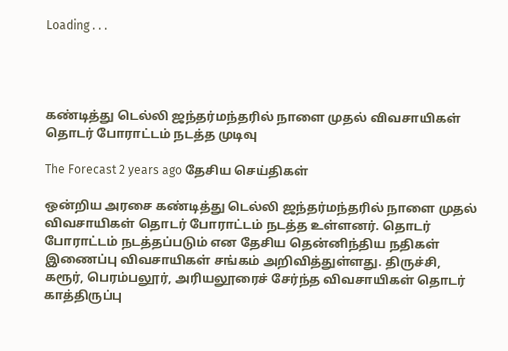Loading . . .




கண்டித்து டெல்லி ஜந்தர்மந்தரில் நாளை முதல் விவசாயிகள் தொடர் போராட்டம் நடத்த முடிவு

The Forecast 2 years ago தேசிய செய்திகள்

ஒன்றிய அரசை கண்டித்து டெல்லி ஜந்தர்மந்தரில் நாளை முதல் விவசாயிகள் தொடர் போராட்டம் நடத்த உள்ளனர். தொடர் போராட்டம் நடத்தப்படும் என தேசிய தென்னிந்திய நதிகள் இணைப்பு விவசாயிகள் சங்கம் அறிவித்துள்ளது. திருச்சி, கரூர், பெரம்பலூர், அரியலூரைச் சேர்ந்த விவசாயிகள் தொடர் காத்திருப்பு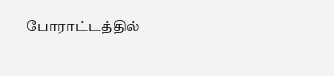போராட்டத்தில்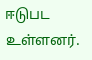ஈடுபட உள்ளனர்.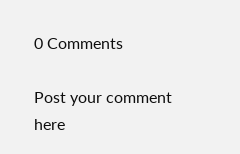0 Comments

Post your comment here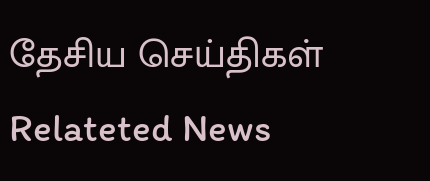தேசிய செய்திகள் Relateted News